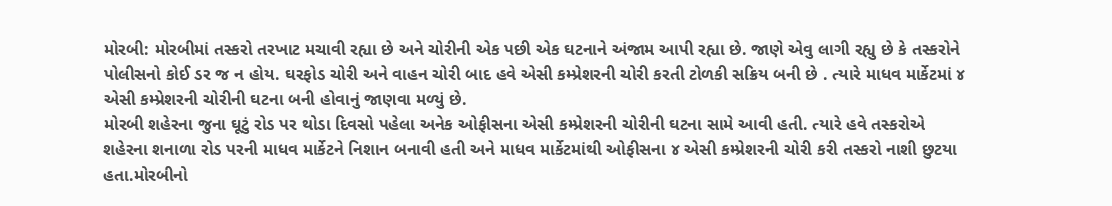મોરબી: મોરબીમાં તસ્કરો તરખાટ મચાવી રહ્યા છે અને ચોરીની એક પછી એક ઘટનાને અંજામ આપી રહ્યા છે. જાણે એવુ લાગી રહ્યુ છે કે તસ્કરોને પોલીસનો કોઈ ડર જ ન હોય. ઘરફોડ ચોરી અને વાહન ચોરી બાદ હવે એસી કમ્પ્રેશરની ચોરી કરતી ટોળકી સક્રિય બની છે . ત્યારે માધવ માર્કેટમાં ૪ એસી કમ્પ્રેશરની ચોરીની ઘટના બની હોવાનું જાણવા મળ્યું છે.
મોરબી શહેરના જુના ઘૂટું રોડ પર થોડા દિવસો પહેલા અનેક ઓફીસના એસી કમ્પ્રેશરની ચોરીની ઘટના સામે આવી હતી. ત્યારે હવે તસ્કરોએ શહેરના શનાળા રોડ પરની માધવ માર્કેટને નિશાન બનાવી હતી અને માધવ માર્કેટમાંથી ઓફીસના ૪ એસી કમ્પ્રેશરની ચોરી કરી તસ્કરો નાશી છુટયા હતા.મોરબીનો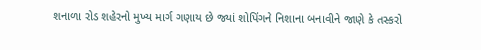શનાળા રોડ શહેરનો મુખ્ય માર્ગ ગણાય છે જ્યાં શોપિંગને નિશાના બનાવીને જાણે કે તસ્કરો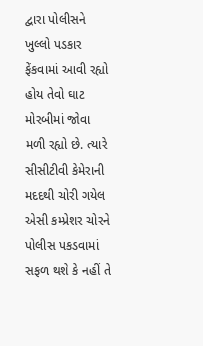દ્વારા પોલીસને ખુલ્લો પડકાર ફેંકવામાં આવી રહ્યો હોય તેવો ઘાટ મોરબીમાં જોવા મળી રહ્યો છે. ત્યારે સીસીટીવી કેમેરાની મદદથી ચોરી ગયેલ એસી કમ્પ્રેશર ચોરને પોલીસ પકડવામાં સફળ થશે કે નહીં તે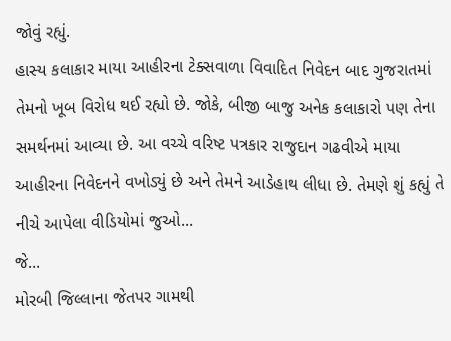જોવું રહ્યું.
હાસ્ય કલાકાર માયા આહીરના ટેક્સવાળા વિવાદિત નિવેદન બાદ ગુજરાતમાં તેમનો ખૂબ વિરોધ થઈ રહ્યો છે. જોકે, બીજી બાજુ અનેક કલાકારો પણ તેના સમર્થનમાં આવ્યા છે. આ વચ્ચે વરિષ્ટ પત્રકાર રાજુદાન ગઢવીએ માયા આહીરના નિવેદનને વખોડ્યું છે અને તેમને આડેહાથ લીધા છે. તેમણે શું કહ્યું તે નીચે આપેલા વીડિયોમાં જુઓ...
જે...
મોરબી જિલ્લાના જેતપર ગામથી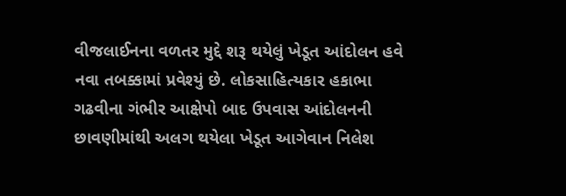વીજલાઈનના વળતર મુદ્દે શરૂ થયેલું ખેડૂત આંદોલન હવે નવા તબક્કામાં પ્રવેશ્યું છે. લોકસાહિત્યકાર હકાભા ગઢવીના ગંભીર આક્ષેપો બાદ ઉપવાસ આંદોલનની છાવણીમાંથી અલગ થયેલા ખેડૂત આગેવાન નિલેશ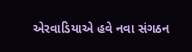એરવાડિયાએ હવે નવા સંગઠન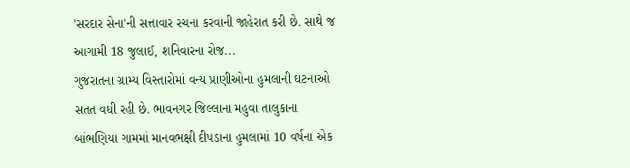'સરદાર સેના'ની સત્તાવાર રચના કરવાની જાહેરાત કરી છે. સાથે જ આગામી 18 જુલાઈ, શનિવારના રોજ...
ગુજરાતના ગ્રામ્ય વિસ્તારોમાં વન્ય પ્રાણીઓના હુમલાની ઘટનાઓ સતત વધી રહી છે. ભાવનગર જિલ્લાના મહુવા તાલુકાના બાંભણિયા ગામમાં માનવભક્ષી દીપડાના હુમલામાં 10 વર્ષના એક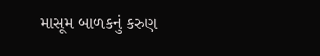માસૂમ બાળકનું કરુણ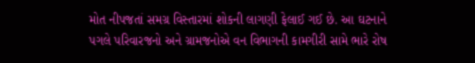મોત નીપજતાં સમગ્ર વિસ્તારમાં શોકની લાગણી ફેલાઈ ગઈ છે. આ ઘટનાને પગલે પરિવારજનો અને ગ્રામજનોએ વન વિભાગની કામગીરી સામે ભારે રોષ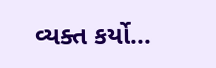વ્યક્ત કર્યો...